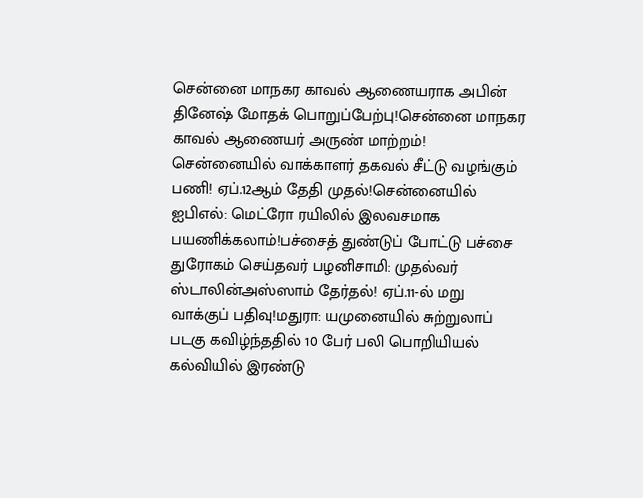சென்னை மாநகர காவல் ஆணையராக அபின் தினேஷ் மோதக் பொறுப்பேற்பு!சென்னை மாநகர காவல் ஆணையர் அருண் மாற்றம்! சென்னையில் வாக்காளர் தகவல் சீட்டு வழங்கும் பணி! ஏப்.12ஆம் தேதி முதல்!சென்னையில் ஐபிஎல்: மெட்ரோ ரயிலில் இலவசமாக பயணிக்கலாம்!பச்சைத் துண்டுப் போட்டு பச்சை துரோகம் செய்தவர் பழனிசாமி: முதல்வர் ஸ்டாலின்அஸ்ஸாம் தேர்தல்! ஏப்.11-ல் மறு வாக்குப் பதிவு!மதுரா: யமுனையில் சுற்றுலாப் படகு கவிழ்ந்ததில் 10 பேர் பலி பொறியியல் கல்வியில் இரண்டு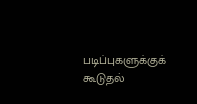படிப்புகளுக்குக் கூடுதல்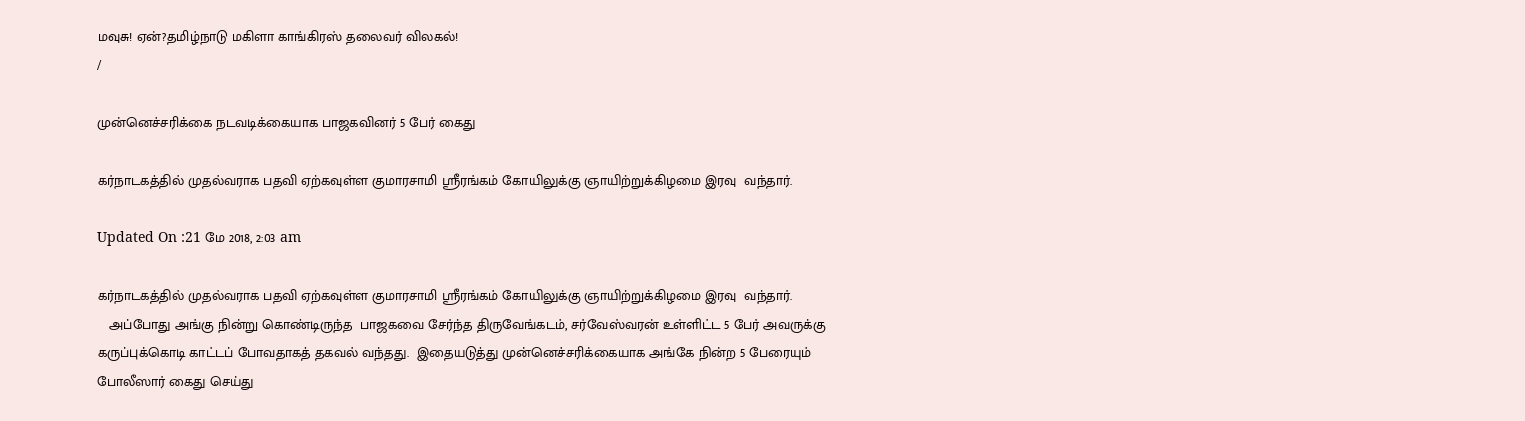மவுசு! ஏன்?தமிழ்நாடு மகிளா காங்கிரஸ் தலைவர் விலகல்!
/

முன்னெச்சரிக்கை நடவடிக்கையாக பாஜகவினர் 5 பேர் கைது

கர்நாடகத்தில் முதல்வராக பதவி ஏற்கவுள்ள குமாரசாமி ஸ்ரீரங்கம் கோயிலுக்கு ஞாயிற்றுக்கிழமை இரவு  வந்தார்.

Updated On :21 மே 2018, 2:03 am

கர்நாடகத்தில் முதல்வராக பதவி ஏற்கவுள்ள குமாரசாமி ஸ்ரீரங்கம் கோயிலுக்கு ஞாயிற்றுக்கிழமை இரவு  வந்தார்.
   அப்போது அங்கு நின்று கொண்டிருந்த  பாஜகவை சேர்ந்த திருவேங்கடம், சர்வேஸ்வரன் உள்ளிட்ட 5 பேர் அவருக்கு  கருப்புக்கொடி காட்டப் போவதாகத் தகவல் வந்தது.  இதையடுத்து முன்னெச்சரிக்கையாக அங்கே நின்ற 5 பேரையும் போலீஸார் கைது செய்து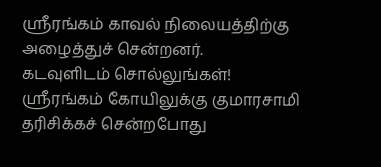ஸ்ரீரங்கம் காவல் நிலையத்திற்கு அழைத்துச் சென்றனர்.
கடவுளிடம் சொல்லுங்கள்!
ஸ்ரீரங்கம் கோயிலுக்கு குமாரசாமி தரிசிக்கச் சென்றபோது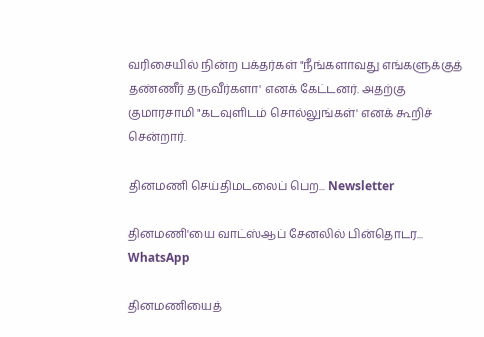வரிசையில் நின்ற பக்தர்கள் "நீங்களாவது எங்களுக்குத் தண்ணீர் தருவீர்களா' எனக் கேட்டனர். அதற்கு குமாரசாமி "கடவுளிடம் சொல்லுங்கள்' எனக் கூறிச் சென்றார்.

தினமணி செய்திமடலைப் பெற... Newsletter

தினமணி'யை வாட்ஸ்ஆப் சேனலில் பின்தொடர... WhatsApp

தினமணியைத்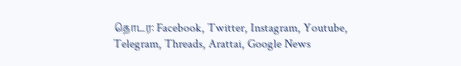தொடர: Facebook, Twitter, Instagram, Youtube, Telegram, Threads, Arattai, Google News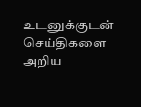உடனுக்குடன் செய்திகளை அறிய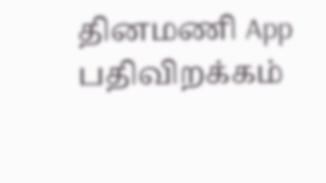தினமணி App பதிவிறக்கம்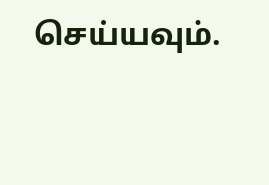செய்யவும்.